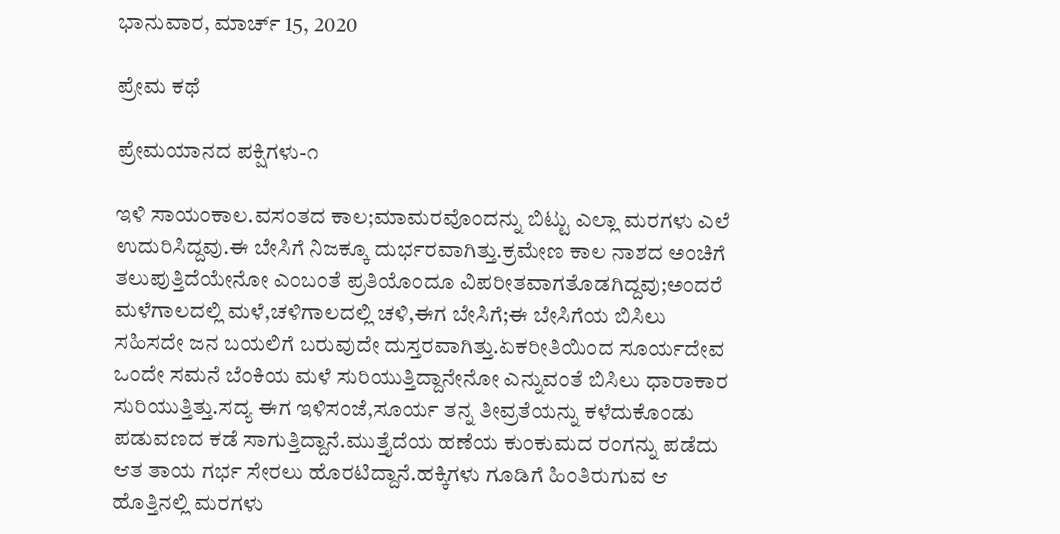ಭಾನುವಾರ, ಮಾರ್ಚ್ 15, 2020

ಪ್ರೇಮ ಕಥೆ

ಪ್ರೇಮಯಾನದ ಪಕ್ಷಿಗಳು-೧

ಇಳಿ ಸಾಯಂಕಾಲ.ವಸಂತದ ಕಾಲ;ಮಾಮರವೊಂದನ್ನು ಬಿಟ್ಟು ಎಲ್ಲಾ ಮರಗಳು ಎಲೆ ಉದುರಿಸಿದ್ದವು.ಈ ಬೇಸಿಗೆ ನಿಜಕ್ಕೂ ದುರ್ಭರವಾಗಿತ್ತು.ಕ್ರಮೇಣ ಕಾಲ ನಾಶದ ಅಂಚಿಗೆ ತಲುಪುತ್ತಿದೆಯೇನೋ ಎಂಬಂತೆ ಪ್ರತಿಯೊಂದೂ ವಿಪರೀತವಾಗತೊಡಗಿದ್ದವು;ಅಂದರೆ ಮಳೆಗಾಲದಲ್ಲಿ ಮಳೆ,ಚಳಿಗಾಲದಲ್ಲಿ ಚಳಿ,ಈಗ ಬೇಸಿಗೆ;ಈ ಬೇಸಿಗೆಯ ಬಿಸಿಲು ಸಹಿಸದೇ ಜನ ಬಯಲಿಗೆ ಬರುವುದೇ ದುಸ್ತರವಾಗಿತ್ತು.ಏಕರೀತಿಯಿಂದ ಸೂರ್ಯದೇವ ಒಂದೇ ಸಮನೆ ಬೆಂಕಿಯ ಮಳೆ ಸುರಿಯುತ್ತಿದ್ದಾನೇನೋ ಎನ್ನುವಂತೆ ಬಿಸಿಲು ಧಾರಾಕಾರ ಸುರಿಯುತ್ತಿತ್ತು.ಸದ್ಯ ಈಗ ಇಳಿಸಂಜೆ,ಸೂರ್ಯ ತನ್ನ ತೀವ್ರತೆಯನ್ನು ಕಳೆದುಕೊಂಡು ಪಡುವಣದ ಕಡೆ ಸಾಗುತ್ತಿದ್ದಾನೆ.ಮುತ್ತೈದೆಯ ಹಣೆಯ ಕುಂಕುಮದ ರಂಗನ್ನು ಪಡೆದು ಆತ ತಾಯ ಗರ್ಭ ಸೇರಲು ಹೊರಟಿದ್ದಾನೆ.ಹಕ್ಕಿಗಳು ಗೂಡಿಗೆ ಹಿಂತಿರುಗುವ ಆ ಹೊತ್ತಿನಲ್ಲಿ ಮರಗಳು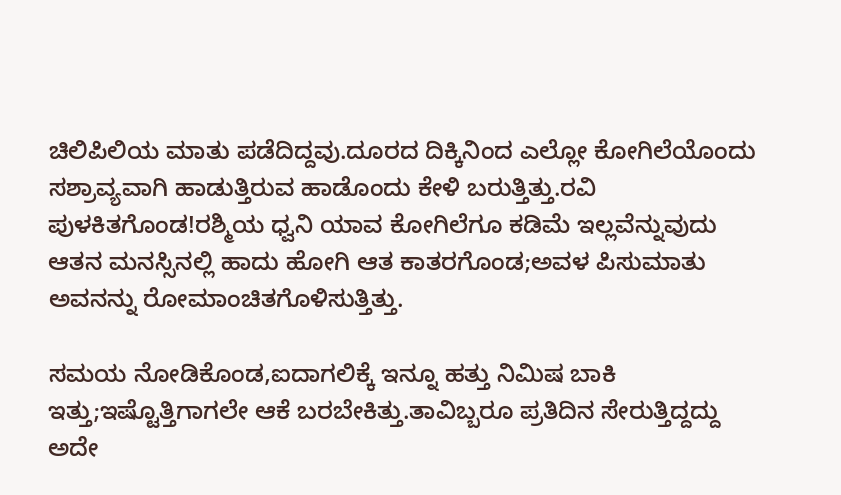ಚಿಲಿಪಿಲಿಯ ಮಾತು ಪಡೆದಿದ್ದವು.ದೂರದ ದಿಕ್ಕಿನಿಂದ ಎಲ್ಲೋ ಕೋಗಿಲೆಯೊಂದು ಸಶ್ರಾವ್ಯವಾಗಿ ಹಾಡುತ್ತಿರುವ ಹಾಡೊಂದು ಕೇಳಿ ಬರುತ್ತಿತ್ತು.ರವಿ ಪುಳಕಿತಗೊಂಡ!ರಶ್ಮಿಯ ಧ್ವನಿ ಯಾವ ಕೋಗಿಲೆಗೂ ಕಡಿಮೆ ಇಲ್ಲವೆನ್ನುವುದು ಆತನ ಮನಸ್ಸಿನಲ್ಲಿ ಹಾದು ಹೋಗಿ ಆತ ಕಾತರಗೊಂಡ;ಅವಳ ಪಿಸುಮಾತು ಅವನನ್ನು ರೋಮಾಂಚಿತಗೊಳಿಸುತ್ತಿತ್ತು.

ಸಮಯ ನೋಡಿಕೊಂಡ,ಐದಾಗಲಿಕ್ಕೆ ಇನ್ನೂ ಹತ್ತು ನಿಮಿಷ ಬಾಕಿ ಇತ್ತು;ಇಷ್ಟೊತ್ತಿಗಾಗಲೇ ಆಕೆ ಬರಬೇಕಿತ್ತು.ತಾವಿಬ್ಬರೂ ಪ್ರತಿದಿನ ಸೇರುತ್ತಿದ್ದದ್ದು ಅದೇ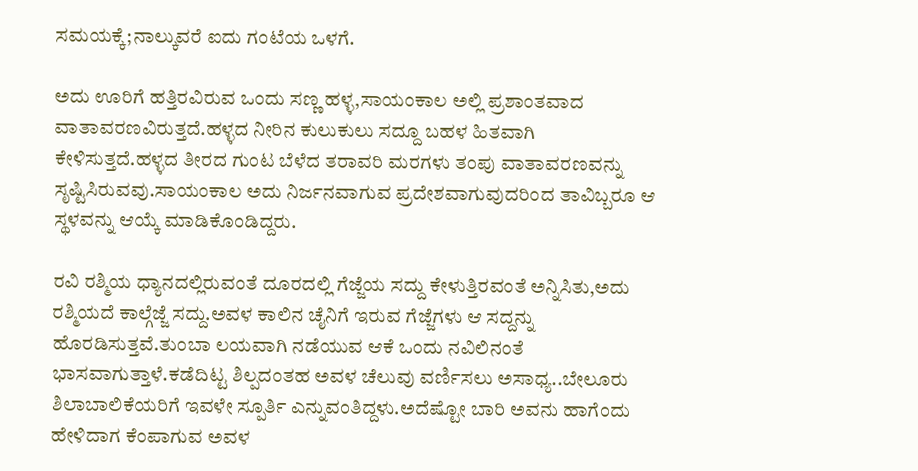ಸಮಯಕ್ಕೆ;ನಾಲ್ಕುವರೆ ಐದು ಗಂಟೆಯ ಒಳಗೆ.

ಅದು ಊರಿಗೆ ಹತ್ತಿರವಿರುವ ಒಂದು ಸಣ್ಣ ಹಳ್ಳ,ಸಾಯಂಕಾಲ ಅಲ್ಲಿ ಪ್ರಶಾಂತವಾದ ವಾತಾವರಣವಿರುತ್ತದೆ.ಹಳ್ಳದ ನೀರಿನ ಕುಲುಕುಲು ಸದ್ದೂ ಬಹಳ ಹಿತವಾಗಿ ಕೇಳಿಸುತ್ತದೆ.ಹಳ್ಳದ ತೀರದ ಗುಂಟ ಬೆಳೆದ ತರಾವರಿ ಮರಗಳು ತಂಪು ವಾತಾವರಣವನ್ನು ಸೃಷ್ಟಿಸಿರುವವು.ಸಾಯಂಕಾಲ ಅದು ನಿರ್ಜನವಾಗುವ ಪ್ರದೇಶವಾಗುವುದರಿಂದ ತಾವಿಬ್ಬರೂ ಆ ಸ್ಥಳವನ್ನು ಆಯ್ಕೆ ಮಾಡಿಕೊಂಡಿದ್ದರು.

ರವಿ ರಶ್ಮಿಯ ಧ್ಯಾನದಲ್ಲಿರುವಂತೆ ದೂರದಲ್ಲಿ ಗೆಜ್ಜೆಯ ಸದ್ದು ಕೇಳುತ್ತಿರವಂತೆ ಅನ್ನಿಸಿತು,ಅದು ರಶ್ಮಿಯದೆ ಕಾಲ್ಗೆಜ್ಜೆ ಸದ್ದು.ಅವಳ ಕಾಲಿನ ಚೈನಿಗೆ ಇರುವ ಗೆಜ್ಜೆಗಳು ಆ ಸದ್ದನ್ನು ಹೊರಡಿಸುತ್ತವೆ.ತುಂಬಾ ಲಯವಾಗಿ ನಡೆಯುವ ಆಕೆ ಒಂದು ನವಿಲಿನಂತೆ ಭಾಸವಾಗುತ್ತಾಳೆ.ಕಡೆದಿಟ್ಟ ಶಿಲ್ಪದಂತಹ ಅವಳ ಚೆಲುವು ವರ್ಣಿಸಲು ಅಸಾಧ್ಯ..ಬೇಲೂರು ಶಿಲಾಬಾಲಿಕೆಯರಿಗೆ ಇವಳೇ ಸ್ಪೂರ್ತಿ ಎನ್ನುವಂತಿದ್ದಳು.ಅದೆಷ್ಟೋ ಬಾರಿ ಅವನು ಹಾಗೆಂದು ಹೇಳಿದಾಗ ಕೆಂಪಾಗುವ ಅವಳ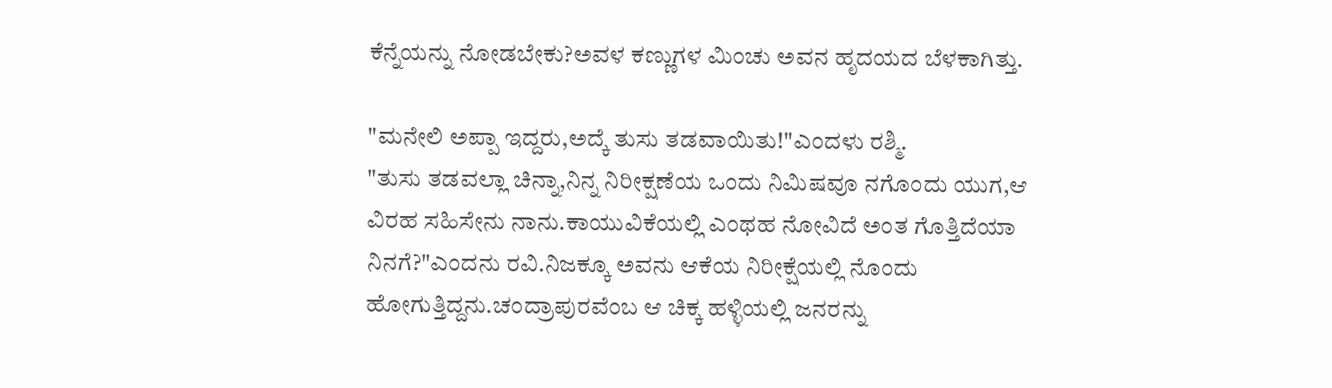ಕೆನ್ನೆಯನ್ನು ನೋಡಬೇಕು?ಅವಳ ಕಣ್ಣುಗಳ ಮಿಂಚು ಅವನ ಹೃದಯದ ಬೆಳಕಾಗಿತ್ತು.

"ಮನೇಲಿ ಅಪ್ಪಾ ಇದ್ದರು,ಅದ್ಕೆ ತುಸು ತಡವಾಯಿತು!"ಎಂದಳು ರಶ್ಮಿ.
"ತುಸು ತಡವಲ್ಲಾ ಚಿನ್ನಾ,ನಿನ್ನ ನಿರೀಕ್ಷಣೆಯ ಒಂದು ನಿಮಿಷವೂ ನಗೊಂದು ಯುಗ,ಆ ವಿರಹ ಸಹಿಸೇನು ನಾನು.ಕಾಯುವಿಕೆಯಲ್ಲಿ ಎಂಥಹ ನೋವಿದೆ ಅಂತ ಗೊತ್ತಿದೆಯಾ ನಿನಗೆ?"ಎಂದನು ರವಿ.ನಿಜಕ್ಕೂ ಅವನು ಆಕೆಯ ನಿರೀಕ್ಷೆಯಲ್ಲಿ ನೊಂದು ಹೋಗುತ್ತಿದ್ದನು.ಚಂದ್ರಾಪುರವೆಂಬ ಆ ಚಿಕ್ಕ ಹಳ್ಳಿಯಲ್ಲಿ ಜನರನ್ನು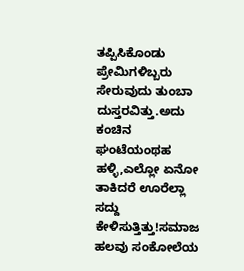ತಪ್ಪಿಸಿಕೊಂಡು ಪ್ರೇಮಿಗಳಿಬ್ಬರು ಸೇರುವುದು ತುಂಬಾ ದುಸ್ತರವಿತ್ತು.ಅದು ಕಂಚಿನ ಘಂಟೆಯಂಥಹ ಹಳ್ಳಿ,ಎಲ್ಲೋ ಏನೋ ತಾಕಿದರೆ ಊರೆಲ್ಲಾ ಸದ್ದು ಕೇಳಿಸುತ್ತಿತ್ತು!ಸಮಾಜ ಹಲವು ಸಂಕೋಲೆಯ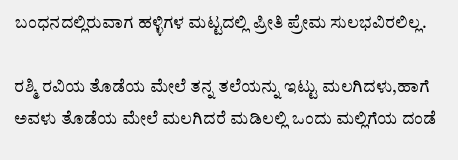ಬಂಧನದಲ್ಲಿರುವಾಗ ಹಳ್ಳಿಗಳ ಮಟ್ಟದಲ್ಲಿ ಪ್ರೀತಿ ಪ್ರೇಮ ಸುಲಭವಿರಲಿಲ್ಲ.

ರಶ್ಮಿ ರವಿಯ ತೊಡೆಯ ಮೇಲೆ ತನ್ನ ತಲೆಯನ್ನು ಇಟ್ಟು ಮಲಗಿದಳು,ಹಾಗೆ ಅವಳು ತೊಡೆಯ ಮೇಲೆ ಮಲಗಿದರೆ ಮಡಿಲಲ್ಲಿ ಒಂದು ಮಲ್ಲಿಗೆಯ ದಂಡೆ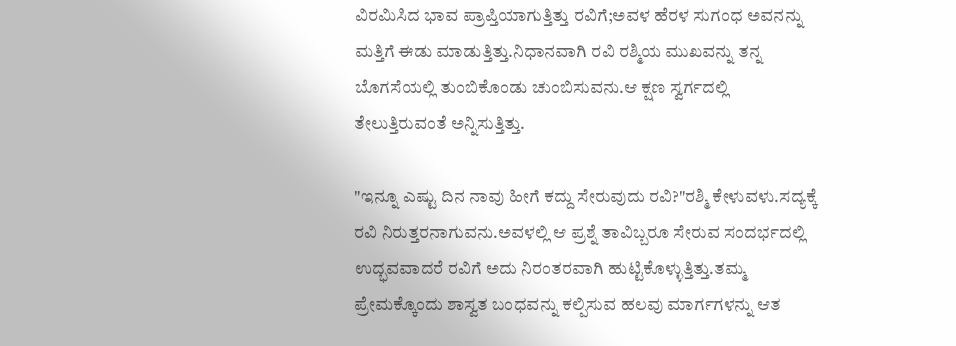ವಿರಮಿಸಿದ ಭಾವ ಪ್ರಾಪ್ತಿಯಾಗುತ್ತಿತ್ತು ರವಿಗೆ;ಅವಳ ಹೆರಳ ಸುಗಂಧ ಅವನನ್ನು ಮತ್ತಿಗೆ ಈಡು ಮಾಡುತ್ತಿತ್ತು.ನಿಧಾನವಾಗಿ ರವಿ ರಶ್ಮಿಯ ಮುಖವನ್ನು ತನ್ನ ಬೊಗಸೆಯಲ್ಲಿ ತುಂಬಿಕೊಂಡು ಚುಂಬಿಸುವನು.ಆ ಕ್ಷಣ ಸ್ವರ್ಗದಲ್ಲಿ ತೇಲುತ್ತಿರುವಂತೆ ಅನ್ನಿಸುತ್ತಿತ್ತು.

"ಇನ್ನೂ ಎಷ್ಟು ದಿನ ನಾವು ಹೀಗೆ ಕದ್ದು ಸೇರುವುದು ರವಿ?"ರಶ್ಮಿ ಕೇಳುವಳು.ಸದ್ಯಕ್ಕೆ ರವಿ ನಿರುತ್ತರನಾಗುವನು.ಅವಳಲ್ಲಿ ಆ ಪ್ರಶ್ನೆ ತಾವಿಬ್ಬರೂ ಸೇರುವ ಸಂದರ್ಭದಲ್ಲಿ ಉದ್ಭವವಾದರೆ ರವಿಗೆ ಅದು ನಿರಂತರವಾಗಿ ಹುಟ್ಟಿಕೊಳ್ಳುತ್ತಿತ್ತು.ತಮ್ಮ ಪ್ರೇಮಕ್ಕೊಂದು ಶಾಸ್ವತ ಬಂಧವನ್ನು ಕಲ್ಪಿಸುವ ಹಲವು ಮಾರ್ಗಗಳನ್ನು ಆತ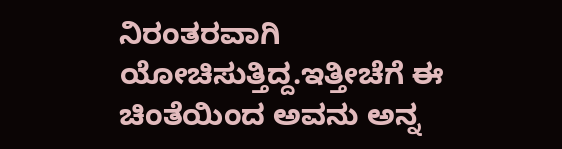ನಿರಂತರವಾಗಿ ಯೋಚಿಸುತ್ತಿದ್ದ.ಇತ್ತೀಚೆಗೆ ಈ ಚಿಂತೆಯಿಂದ ಅವನು ಅನ್ನ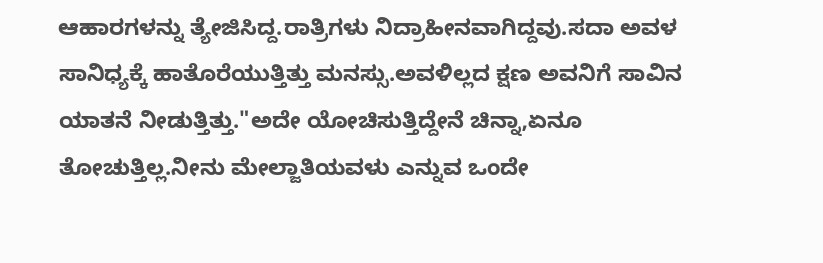ಆಹಾರಗಳನ್ನು ತ್ಯೇಜಿಸಿದ್ದ.ರಾತ್ರಿಗಳು ನಿದ್ರಾಹೀನವಾಗಿದ್ದವು.ಸದಾ ಅವಳ ಸಾನಿಧ್ಯಕ್ಕೆ ಹಾತೊರೆಯುತ್ತಿತ್ತು ಮನಸ್ಸು.ಅವಳಿಲ್ಲದ ಕ್ಷಣ ಅವನಿಗೆ ಸಾವಿನ ಯಾತನೆ ನೀಡುತ್ತಿತ್ತು."ಅದೇ ಯೋಚಿಸುತ್ತಿದ್ದೇನೆ ಚಿನ್ನಾ,ಏನೂ ತೋಚುತ್ತಿಲ್ಲ.ನೀನು ಮೇಲ್ಜಾತಿಯವಳು ಎನ್ನುವ ಒಂದೇ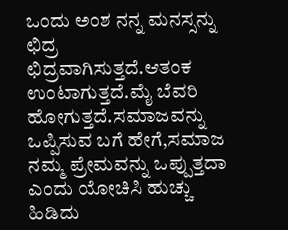ಒಂದು ಅಂಶ ನನ್ನ ಮನಸ್ಸನ್ನು ಛಿದ್ರ ಛಿದ್ರವಾಗಿಸುತ್ತದೆ.ಆತಂಕ ಉಂಟಾಗುತ್ತದೆ.ಮೈ ಬೆವರಿ ಹೋಗುತ್ತದೆ.ಸಮಾಜವನ್ನು ಒಪ್ಪಿಸುವ ಬಗೆ ಹೇಗೆ,ಸಮಾಜ ನಮ್ಮ ಪ್ರೇಮವನ್ನು ಒಪ್ಪುತ್ತದಾ ಎಂದು ಯೋಚಿಸಿ ಹುಚ್ಚು ಹಿಡಿದು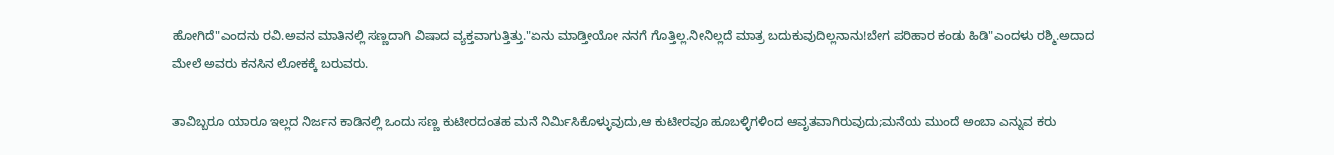ಹೋಗಿದೆ"ಎಂದನು ರವಿ.ಅವನ ಮಾತಿನಲ್ಲಿ ಸಣ್ಣದಾಗಿ ವಿಷಾದ ವ್ಯಕ್ತವಾಗುತ್ತಿತ್ತು."ಏನು ಮಾಡ್ತೀಯೋ ನನಗೆ ಗೊತ್ತಿಲ್ಲ.ನೀನಿಲ್ಲದೆ ಮಾತ್ರ ಬದುಕುವುದಿಲ್ಲನಾನು!ಬೇಗ ಪರಿಹಾರ ಕಂಡು ಹಿಡಿ"ಎಂದಳು ರಶ್ಮಿ.ಅದಾದ ಮೇಲೆ ಅವರು ಕನಸಿನ ಲೋಕಕ್ಕೆ ಬರುವರು.

ತಾವಿಬ್ಬರೂ ಯಾರೂ ಇಲ್ಲದ ನಿರ್ಜನ ಕಾಡಿನಲ್ಲಿ ಒಂದು ಸಣ್ಣ ಕುಟೀರದಂತಹ ಮನೆ ನಿರ್ಮಿಸಿಕೊಳ್ಳುವುದು,ಆ ಕುಟೀರವೂ ಹೂಬಳ್ಳಿಗಳಿಂದ ಆವೃತವಾಗಿರುವುದು;ಮನೆಯ ಮುಂದೆ ಅಂಬಾ ಎನ್ನುವ ಕರು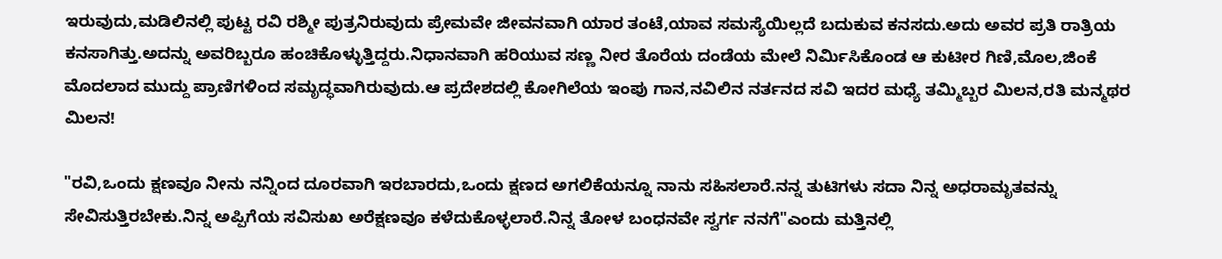ಇರುವುದು,ಮಡಿಲಿನಲ್ಲಿ ಪುಟ್ಟ ರವಿ ರಶ್ಮೀ ಪುತ್ರನಿರುವುದು ಪ್ರೇಮವೇ ಜೀವನವಾಗಿ ಯಾರ ತಂಟೆ,ಯಾವ ಸಮಸ್ಯೆಯಿಲ್ಲದೆ ಬದುಕುವ ಕನಸದು.ಅದು ಅವರ ಪ್ರತಿ ರಾತ್ರಿಯ ಕನಸಾಗಿತ್ತು.ಅದನ್ನು ಅವರಿಬ್ಬರೂ ಹಂಚಿಕೊಳ್ಳುತ್ತಿದ್ದರು.ನಿಧಾನವಾಗಿ ಹರಿಯುವ ಸಣ್ಣ ನೀರ ತೊರೆಯ ದಂಡೆಯ ಮೇಲೆ ನಿರ್ಮಿಸಿಕೊಂಡ ಆ ಕುಟೀರ ಗಿಣಿ,ಮೊಲ,ಜಿಂಕೆ ಮೊದಲಾದ ಮುದ್ದು ಪ್ರಾಣಿಗಳಿಂದ ಸಮೃದ್ಧವಾಗಿರುವುದು.ಆ ಪ್ರದೇಶದಲ್ಲಿ ಕೋಗಿಲೆಯ ಇಂಪು ಗಾನ,ನವಿಲಿನ ನರ್ತನದ ಸವಿ ಇದರ ಮಧ್ಯೆ ತಮ್ಮಿಬ್ಬರ ಮಿಲನ,ರತಿ ಮನ್ಮಥರ ಮಿಲನ!

"ರವಿ,ಒಂದು ಕ್ಷಣವೂ ನೀನು ನನ್ನಿಂದ ದೂರವಾಗಿ ಇರಬಾರದು,ಒಂದು ಕ್ಷಣದ ಅಗಲಿಕೆಯನ್ನೂ ನಾನು ಸಹಿಸಲಾರೆ.ನನ್ನ ತುಟಿಗಳು ಸದಾ ನಿನ್ನ ಅಧರಾಮೃತವನ್ನು ಸೇವಿಸುತ್ತಿರಬೇಕು.ನಿನ್ನ ಅಪ್ಪಿಗೆಯ ಸವಿಸುಖ ಅರೆಕ್ಷಣವೂ ಕಳೆದುಕೊಳ್ಳಲಾರೆ.ನಿನ್ನ ತೋಳ ಬಂಧನವೇ ಸ್ವರ್ಗ ನನಗೆ"ಎಂದು ಮತ್ತಿನಲ್ಲಿ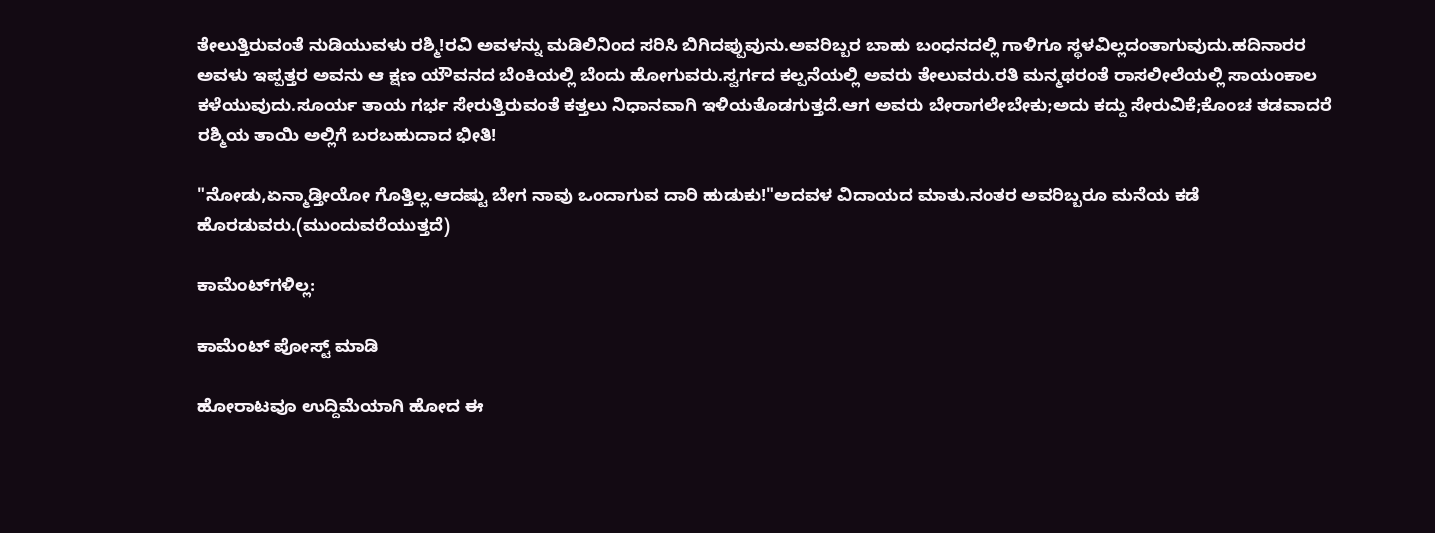ತೇಲುತ್ತಿರುವಂತೆ ನುಡಿಯುವಳು ರಶ್ಮಿ!ರವಿ ಅವಳನ್ನು ಮಡಿಲಿನಿಂದ ಸರಿಸಿ ಬಿಗಿದಪ್ಪುವುನು.ಅವರಿಬ್ಬರ ಬಾಹು ಬಂಧನದಲ್ಲಿ ಗಾಳಿಗೂ ಸ್ಥಳವಿಲ್ಲದಂತಾಗುವುದು.ಹದಿನಾರರ ಅವಳು ಇಪ್ಪತ್ತರ ಅವನು ಆ ಕ್ಷಣ ಯೌವನದ ಬೆಂಕಿಯಲ್ಲಿ ಬೆಂದು ಹೋಗುವರು.ಸ್ವರ್ಗದ ಕಲ್ಪನೆಯಲ್ಲಿ ಅವರು ತೇಲುವರು.ರತಿ ಮನ್ಮಥರಂತೆ ರಾಸಲೀಲೆಯಲ್ಲಿ ಸಾಯಂಕಾಲ ಕಳೆಯುವುದು.ಸೂರ್ಯ ತಾಯ ಗರ್ಭ ಸೇರುತ್ತಿರುವಂತೆ ಕತ್ತಲು ನಿಧಾನವಾಗಿ ಇಳಿಯತೊಡಗುತ್ತದೆ.ಆಗ ಅವರು ಬೇರಾಗಲೇಬೇಕು;ಅದು ಕದ್ದು ಸೇರುವಿಕೆ;ಕೊಂಚ ತಡವಾದರೆ ರಶ್ಮಿಯ ತಾಯಿ ಅಲ್ಲಿಗೆ ಬರಬಹುದಾದ ಭೀತಿ!

"ನೋಡು,ಏನ್ಮಾಡ್ತೀಯೋ ಗೊತ್ತಿಲ್ಲ.ಆದಷ್ಟು ಬೇಗ ನಾವು ಒಂದಾಗುವ ದಾರಿ ಹುಡುಕು!"ಅದವಳ ವಿದಾಯದ ಮಾತು.ನಂತರ ಅವರಿಬ್ಬರೂ ಮನೆಯ ಕಡೆ ಹೊರಡುವರು.(ಮುಂದುವರೆಯುತ್ತದೆ)

ಕಾಮೆಂಟ್‌ಗಳಿಲ್ಲ:

ಕಾಮೆಂಟ್‌‌ ಪೋಸ್ಟ್‌ ಮಾಡಿ

ಹೋರಾಟವೂ ಉದ್ದಿಮೆಯಾಗಿ ಹೋದ ಈ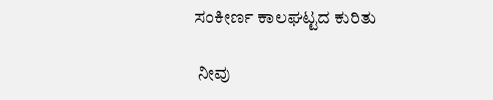ಸಂಕೀರ್ಣ ಕಾಲಘಟ್ಟದ ಕುರಿತು

 ನೀವು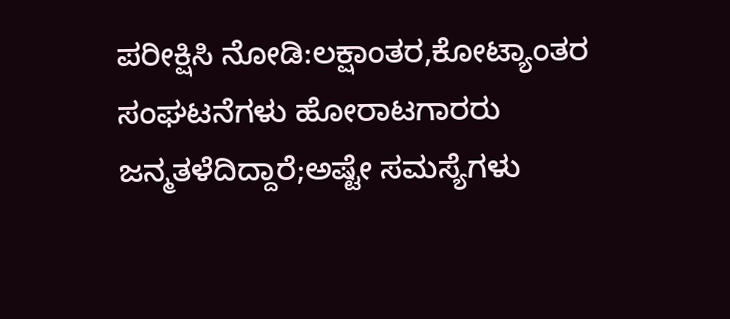ಪರೀಕ್ಷಿಸಿ ನೋಡಿ:ಲಕ್ಷಾಂತರ,ಕೋಟ್ಯಾಂತರ ಸಂಘಟನೆಗಳು ಹೋರಾಟಗಾರರು ಜನ್ಮತಳೆದಿದ್ದಾರೆ;ಅಷ್ಟೇ ಸಮಸ್ಯೆಗಳು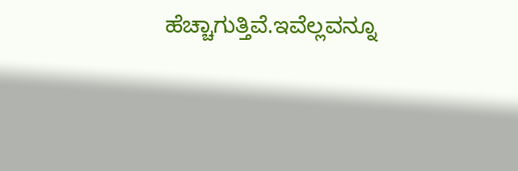ಹೆಚ್ಚಾಗುತ್ತಿವೆ.ಇವೆಲ್ಲವನ್ನೂ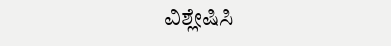ವಿಶ್ಲೇಷಿಸಿ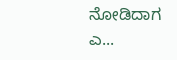ನೋಡಿದಾಗ ಎ...